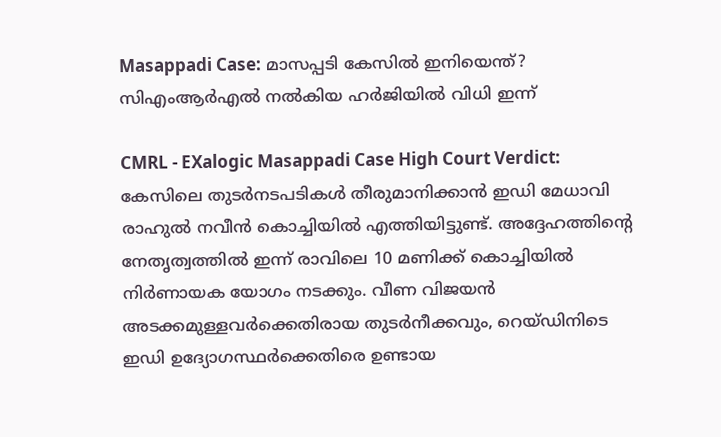Masappadi Case: മാസപ്പടി കേസിൽ ഇനിയെന്ത്? സിഎംആർഎൽ നൽകിയ ഹർജിയിൽ വിധി ഇന്ന്

CMRL - EXalogic Masappadi Case High Court Verdict: കേസിലെ തുടർനടപടികൾ തീരുമാനിക്കാൻ ഇഡി മേധാവി രാഹുൽ നവീൻ കൊച്ചിയിൽ എത്തിയിട്ടുണ്ട്. അദ്ദേഹത്തിന്റെ നേതൃത്വത്തിൽ ഇന്ന് രാവിലെ 10 മണിക്ക് കൊച്ചിയിൽ നിർണായക യോഗം നടക്കും. വീണ വിജയൻ അടക്കമുള്ളവർക്കെതിരായ തുടർനീക്കവും, റെയ്ഡിനിടെ ഇഡി ഉദ്യോഗസ്ഥർക്കെതിരെ ഉണ്ടായ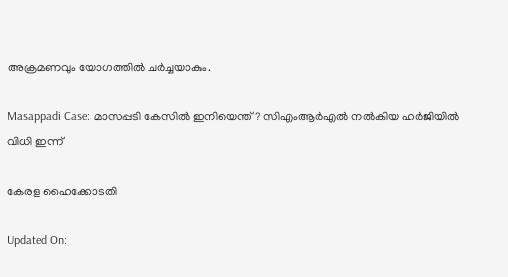അക്രമണവും യോഗത്തിൽ ചർച്ചയാകും.

Masappadi Case: മാസപ്പടി കേസിൽ ഇനിയെന്ത്? സിഎംആർഎൽ നൽകിയ ഹർജിയിൽ വിധി ഇന്ന്

കേരള ഹൈക്കോടതി

Updated On: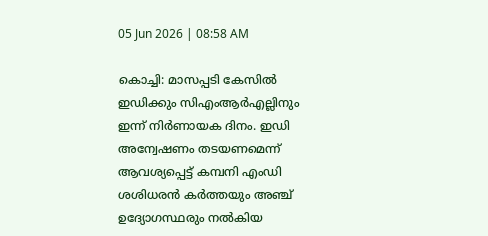05 Jun 2026 | 08:58 AM

കൊച്ചി: മാസപ്പടി കേസിൽ ഇഡിക്കും സിഎംആർഎല്ലിനും ഇന്ന് നിർണായക ദിനം. ഇഡി അന്വേഷണം തടയണമെന്ന് ആവശ്യപ്പെട്ട് കമ്പനി എംഡി ശശിധരൻ കർത്തയും അഞ്ച് ഉദ്യോഗസ്ഥരും നൽകിയ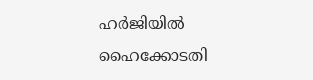ഹർജിയിൽ ഹൈക്കോടതി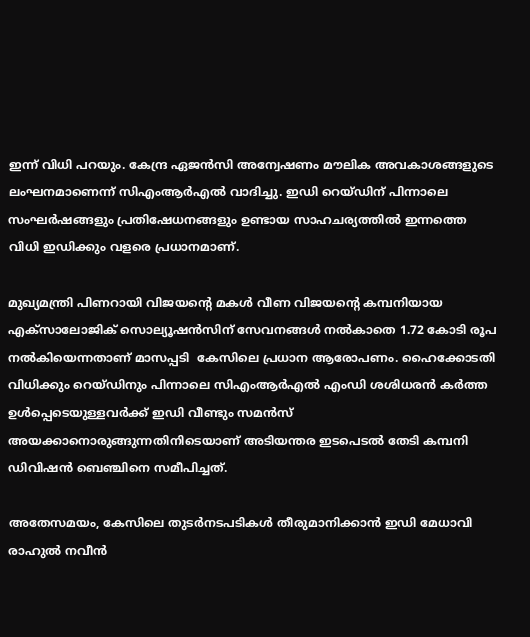ഇന്ന് വിധി പറയും. കേന്ദ്ര ഏജൻസി അന്വേഷണം മൗലിക അവകാശങ്ങളുടെ ലംഘനമാണെന്ന് സിഎംആർഎൽ വാദിച്ചു. ഇഡി റെയ്ഡിന് പിന്നാലെ സംഘർഷങ്ങളും പ്രതിഷേധനങ്ങളും ഉണ്ടായ സാഹചര്യത്തിൽ ഇന്നത്തെ വിധി ഇഡിക്കും വളരെ പ്രധാനമാണ്.

മുഖ്യമന്ത്രി പിണറായി വിജയന്റെ മകൾ വീണ വിജയന്റെ കമ്പനിയായ എക്‌സാലോജിക് സൊല്യൂഷൻസിന് സേവനങ്ങൾ നൽകാതെ 1.72 കോടി രൂപ നൽകിയെന്നതാണ് മാസപ്പടി  കേസിലെ പ്രധാന ആരോപണം. ഹൈക്കോടതി വിധിക്കും റെയ്‌ഡിനും പിന്നാലെ സിഎംആർഎൽ എംഡി ശശിധരൻ കർത്ത ഉൾപ്പെടെയുള്ളവർക്ക് ഇഡി വീണ്ടും സമൻസ് അയക്കാനൊരുങ്ങുന്നതിനിടെയാണ് അടിയന്തര ഇടപെടൽ തേടി കമ്പനി ഡിവിഷൻ ബെഞ്ചിനെ സമീപിച്ചത്.

അതേസമയം, കേസിലെ തുടർനടപടികൾ തീരുമാനിക്കാൻ ഇഡി മേധാവി രാഹുൽ നവീൻ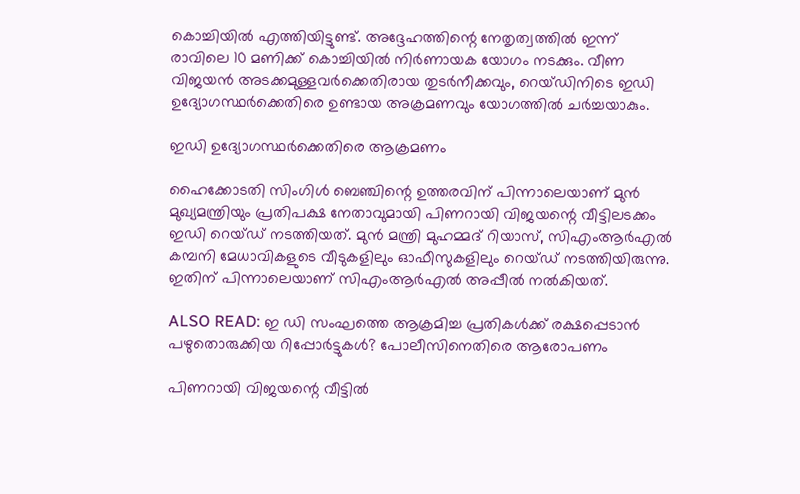കൊച്ചിയിൽ എത്തിയിട്ടുണ്ട്. അദ്ദേഹത്തിന്റെ നേതൃത്വത്തിൽ ഇന്ന് രാവിലെ 10 മണിക്ക് കൊച്ചിയിൽ നിർണായക യോഗം നടക്കും. വീണ വിജയൻ അടക്കമുള്ളവർക്കെതിരായ തുടർനീക്കവും, റെയ്ഡിനിടെ ഇഡി ഉദ്യോഗസ്ഥർക്കെതിരെ ഉണ്ടായ അക്രമണവും യോഗത്തിൽ ചർച്ചയാകും.

ഇഡി ഉദ്യോഗസ്ഥർക്കെതിരെ ആക്രമണം

ഹൈക്കോടതി സിംഗിൾ ബെഞ്ചിന്റെ ഉത്തരവിന് പിന്നാലെയാണ് മുൻ മുഖ്യമന്ത്രിയും പ്രതിപക്ഷ നേതാവുമായി പിണറായി വിജയന്റെ വീട്ടിലടക്കം ഇഡി റെയ്ഡ് നടത്തിയത്. മുൻ മന്ത്രി മുഹമ്മദ് റിയാസ്, സിഎംആർഎൽ കമ്പനി മേധാവികളുടെ വീടുകളിലും ഓഫീസുകളിലും റെയ്ഡ് നടത്തിയിരുന്നു. ഇതിന് പിന്നാലെയാണ് സിഎംആർഎൽ അപ്പീൽ നൽകിയത്.

ALSO READ: ഇ ഡി സംഘത്തെ ആക്രമിച്ച പ്രതികൾക്ക് രക്ഷപ്പെടാൻ പഴുതൊരുക്കിയ റിപ്പോർട്ടുകൾ? പോലീസിനെതിരെ ആരോപണം

പിണറായി വിജയന്റെ വീട്ടിൽ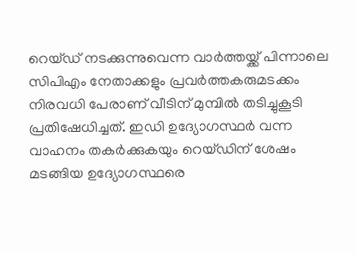റെയ്ഡ് നടക്കുന്നുവെന്ന വാർത്തയ്ക്ക് പിന്നാലെ സിപിഎം നേതാക്കളും പ്രവർത്തകരുമടക്കം നിരവധി പേരാണ് വീടിന് മുമ്പിൽ തടിച്ചുകൂടി പ്രതിഷേധിച്ചത്. ഇഡി ഉദ്യോഗസ്ഥർ വന്ന വാഹനം തകർക്കുകയും റെയ്ഡിന് ശേഷം മടങ്ങിയ ഉദ്യോഗസ്ഥരെ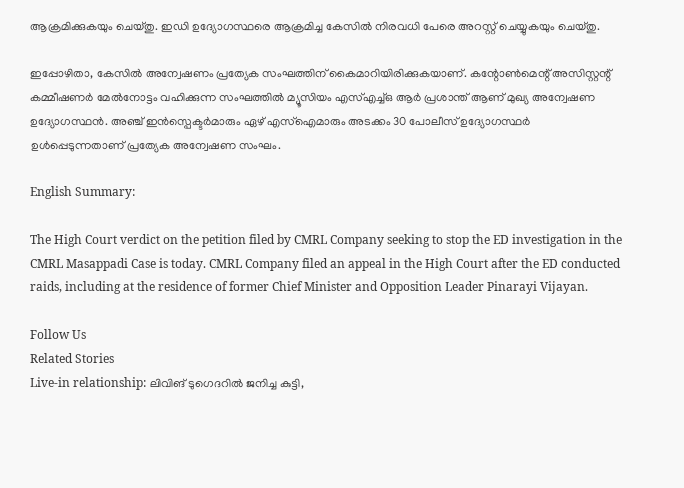ആക്രമിക്കുകയും ചെയ്തു. ഇഡി ഉദ്യോഗസ്ഥരെ ആക്രമിച്ച കേസിൽ നിരവധി പേരെ അറസ്റ്റ് ചെയ്യുകയും ചെയ്തു.

ഇപ്പോഴിതാ, കേസിൽ അന്വേഷണം പ്രത്യേക സംഘത്തിന് കൈമാറിയിരിക്കുകയാണ്. കന്റോൺമെന്റ് അസിസ്റ്റന്റ് കമ്മീഷണർ മേൽനോട്ടം വഹിക്കുന്ന സംഘത്തിൽ മ്യൂസിയം എസ്എച്ച്ഒ ആർ പ്രശാന്ത് ആണ് മുഖ്യ അന്വേഷണ ഉദ്യോഗസ്ഥൻ. അഞ്ച് ഇൻസ്പെക്ടർമാരും ഏഴ് എസ്ഐമാരും അടക്കം 30 പോലീസ് ഉദ്യോഗസ്ഥർ ഉൾപ്പെടുന്നതാണ് പ്രത്യേക അന്വേഷണ സംഘം.

English Summary:

The High Court verdict on the petition filed by CMRL Company seeking to stop the ED investigation in the CMRL Masappadi Case is today. CMRL Company filed an appeal in the High Court after the ED conducted raids, including at the residence of former Chief Minister and Opposition Leader Pinarayi Vijayan.

Follow Us
Related Stories
Live-in relationship: ലിവിങ് ടുഗെദറിൽ ജനിച്ച കുട്ടി,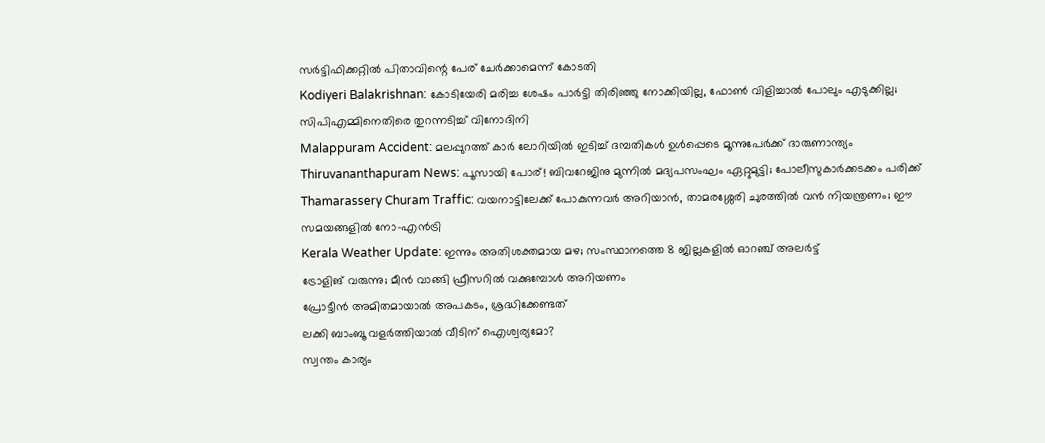സർട്ടിഫിക്കറ്റിൽ പിതാവിന്റെ പേര് ചേർക്കാമെന്ന് കോടതി
Kodiyeri Balakrishnan: കോടിയേരി മരിച്ച ശേഷം പാർട്ടി തിരിഞ്ഞു നോക്കിയില്ല, ഫോൺ വിളിച്ചാൽ പോലും എടുക്കില്ല; സിപിഎമ്മിനെതിരെ തുറന്നടിച്ച് വിനോദിനി
Malappuram Accident: മലപ്പുറത്ത് കാർ ലോറിയിൽ ഇടിച്ച് ദമ്പതികൾ ഉൾപ്പെടെ മൂന്നുപേർക്ക് ദാരുണാന്ത്യം
Thiruvananthapuram News: പൂസായി പോര്! ബിവറേജിനു മുന്നിൽ മദ്യപസംഘം ഏറ്റുമുട്ടി; പോലീസുകാർക്കടക്കം പരിക്ക്
Thamarassery Churam Traffic: വയനാട്ടിലേക്ക് പോകുന്നവർ അറിയാൻ, താമരശ്ശേരി ചുരത്തിൽ വൻ നിയന്ത്രണം; ഈ സമയങ്ങളിൽ നോ-എൻട്രി
Kerala Weather Update: ഇന്നും അതിശക്തമായ മഴ; സംസ്ഥാനത്തെ 8 ജില്ലകളിൽ ഓറഞ്ച് അലർട്ട്
ട്രോളിങ് വരുന്നു; മീൻ വാങ്ങി ഫ്രീസറിൽ വക്കുമ്പോൾ അറിയണം
പ്രോട്ടീൻ അമിതമായാൽ അപകടം, ശ്രദ്ധിക്കേണ്ടത്
ലക്കി ബാംബൂ വളർത്തിയാൽ വീടിന് ഐശ്വര്യമോ?
സ്വന്തം കാര്യം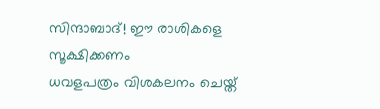സിന്ദാബാദ്! ഈ രാശികളെ സൂക്ഷിക്കണം
ധവളപത്രം വിശകലനം ചെയ്ത്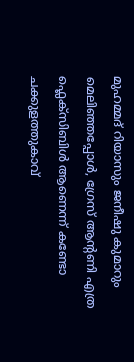മുഹമ്മദ് റിയാസും ജനീഷു കുമാറും
മെലിഞ്ഞപ്പോൾ, ഗ്രേസ് ആൻ്റണി എത്ര ഫ്ലെക്സിബിൾ ആണെന്ന് കണ്ടോ
ചക്കുളത്തുകാവ്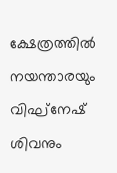ക്ഷേത്രത്തിൽ നയന്താരയും വിഘ്നേഷ് ശിവനും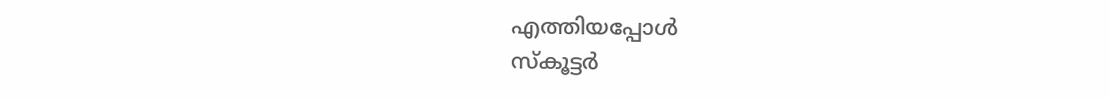എത്തിയപ്പോൾ
സ്കൂട്ടർ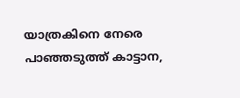യാത്രകിനെ നേരെ പാഞ്ഞടുത്ത് കാട്ടാന,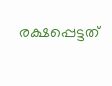രക്ഷപ്പെട്ടത്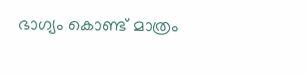ഭാഗ്യം കൊണ്ട് മാത്രം